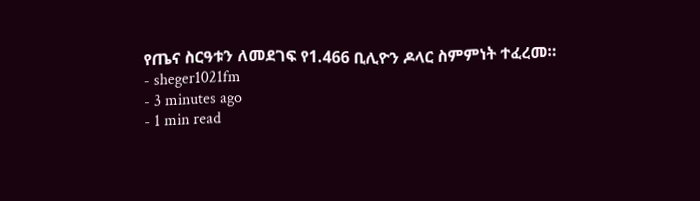የጤና ስርዓቱን ለመደገፍ የ1.466 ቢሊዮን ዶላር ስምምነት ተፈረመ።
- sheger1021fm
- 3 minutes ago
- 1 min read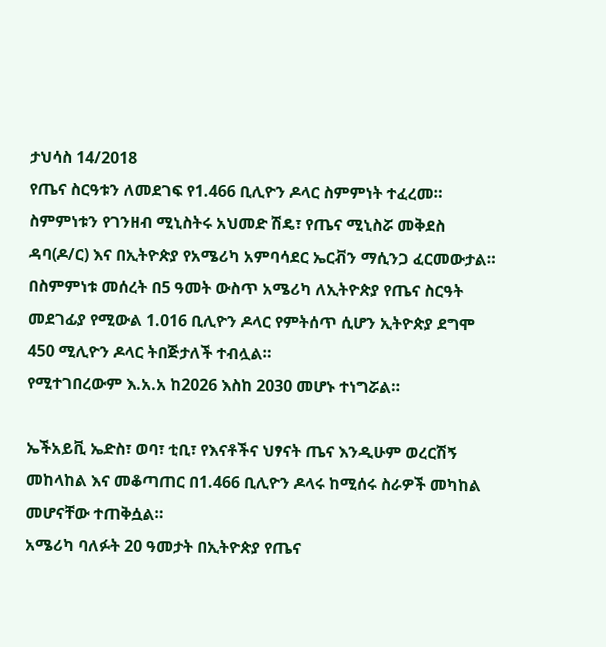ታህሳስ 14/2018
የጤና ስርዓቱን ለመደገፍ የ1.466 ቢሊዮን ዶላር ስምምነት ተፈረመ።
ስምምነቱን የገንዘብ ሚኒስትሩ አህመድ ሽዴ፣ የጤና ሚኒስሯ መቅደስ ዳባ(ዶ/ር) እና በኢትዮጵያ የአሜሪካ አምባሳደር ኤርቭን ማሲንጋ ፈርመውታል።
በስምምነቱ መሰረት በ5 ዓመት ውስጥ አሜሪካ ለኢትዮጵያ የጤና ስርዓት መደገፊያ የሚውል 1.016 ቢሊዮን ዶላር የምትሰጥ ሲሆን ኢትዮጵያ ደግሞ 450 ሚሊዮን ዶላር ትበጅታለች ተብሏል።
የሚተገበረውም እ.አ.አ ከ2026 እስከ 2030 መሆኑ ተነግሯል።

ኤችአይቪ ኤድስ፣ ወባ፣ ቲቢ፣ የእናቶችና ህፃናት ጤና እንዲሁም ወረርሽኝ መከላከል እና መቆጣጠር በ1.466 ቢሊዮን ዶላሩ ከሚሰሩ ስራዎች መካከል መሆናቸው ተጠቅሷል።
አሜሪካ ባለፉት 20 ዓመታት በኢትዮጵያ የጤና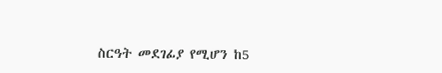ስርዓት መደገፊያ የሚሆን ከ5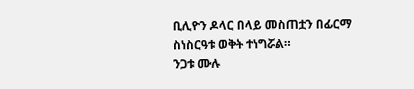ቢሊዮን ዶላር በላይ መስጠቷን በፊርማ ስነስርዓቱ ወቅት ተነግሯል።
ንጋቱ ሙሉ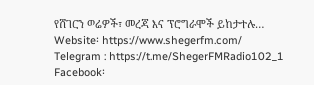የሸገርን ወሬዎች፣ መረጃ እና ፕሮግራሞች ይከታተሉ…
Website፡ https://www.shegerfm.com/
Telegram : https://t.me/ShegerFMRadio102_1
Facebook፡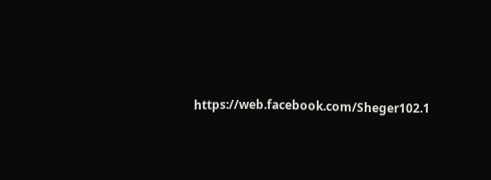https://web.facebook.com/Sheger102.1